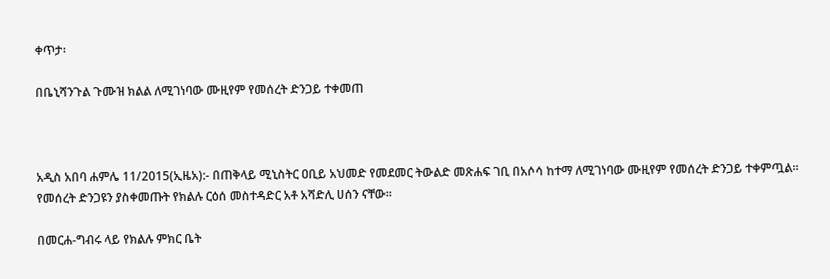ቀጥታ፡

በቤኒሻንጉል ጉሙዝ ክልል ለሚገነባው ሙዚየም የመሰረት ድንጋይ ተቀመጠ



አዲስ አበባ ሐምሌ 11/2015(ኢዜአ):- በጠቅላይ ሚኒስትር ዐቢይ አህመድ የመደመር ትውልድ መጽሐፍ ገቢ በአሶሳ ከተማ ለሚገነባው ሙዚየም የመሰረት ድንጋይ ተቀምጧል።
የመሰረት ድንጋዩን ያስቀመጡት የክልሉ ርዕሰ መስተዳድር አቶ አሻድሊ ሀሰን ናቸው።

በመርሐ-ግብሩ ላይ የክልሉ ምክር ቤት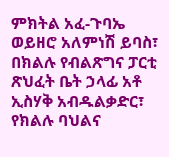ምክትል አፈ-ጉባኤ ወይዘሮ አለምነሽ ይባስ፣ በክልሉ የብልጽግና ፓርቲ ጽህፈት ቤት ኃላፊ አቶ ኢስሃቅ አብዱልቃድር፣ የክልሉ ባህልና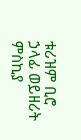ቱሪዝም ቢሮ ኃላፊ ወይዘሪት ምስኪያ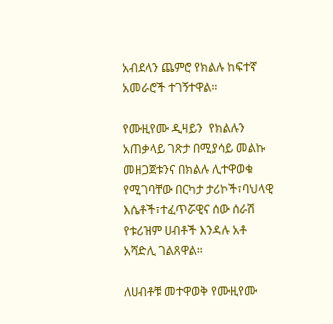አብደላን ጨምሮ የክልሉ ከፍተኛ አመራሮች ተገኝተዋል።

የሙዚየሙ ዲዛይን  የክልሉን አጠቃላይ ገጽታ በሚያሳይ መልኩ መዘጋጀቱንና በክልሉ ሊተዋወቁ የሚገባቸው በርካታ ታሪኮች፣ባህላዊ እሴቶች፣ተፈጥሯዊና ሰው ሰራሽ የቱሪዝም ሀብቶች እንዳሉ አቶ አሻድሊ ገልጸዋል።

ለሀብቶቹ መተዋወቅ የሙዚየሙ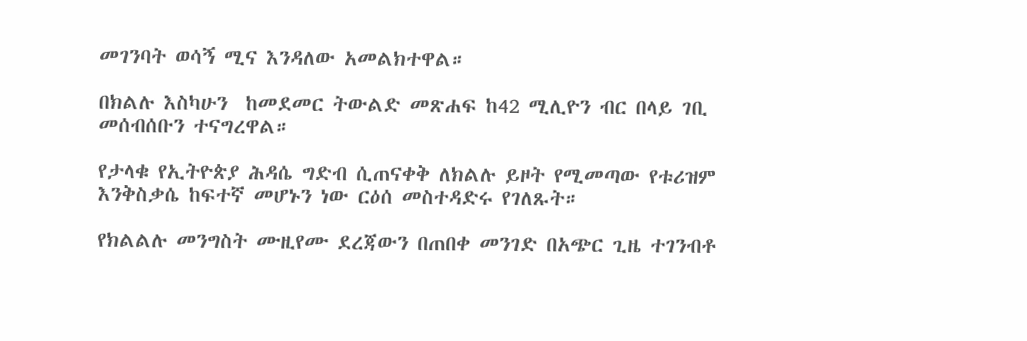መገንባት ወሳኝ ሚና እንዳለው አመልክተዋል።

በክልሉ እስካሁን  ከመደመር ትውልድ መጽሐፍ ከ42 ሚሊዮን ብር በላይ ገቢ መሰብሰቡን ተናግረዋል።

የታላቁ የኢትዮጵያ ሕዳሴ ግድብ ሲጠናቀቅ ለክልሉ ይዞት የሚመጣው የቱሪዝም እንቅስቃሴ ከፍተኛ መሆኑን ነው ርዕሰ መስተዳድሩ የገለጹት።

የክልልሉ መንግስት ሙዚየሙ ደረጃውን በጠበቀ መንገድ በአጭር ጊዜ ተገንብቶ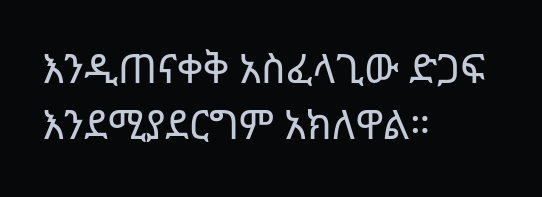እንዲጠናቀቅ አስፈላጊው ድጋፍ እንደሚያደርግም አክለዋል።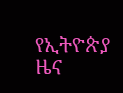የኢትዮጵያ ዜና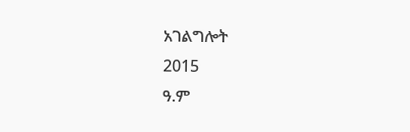አገልግሎት
2015
ዓ.ም